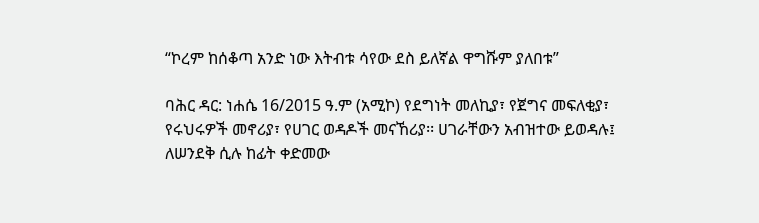“ኮረም ከሰቆጣ አንድ ነው እትብቱ ሳየው ደስ ይለኛል ዋግሹም ያለበቱ”

ባሕር ዳር: ነሐሴ 16/2015 ዓ.ም (አሚኮ) የደግነት መለኪያ፣ የጀግና መፍለቂያ፣ የሩህሩዎች መኖሪያ፣ የሀገር ወዳዶች መናኸሪያ፡፡ ሀገራቸውን አብዝተው ይወዳሉ፤ ለሠንደቅ ሲሉ ከፊት ቀድመው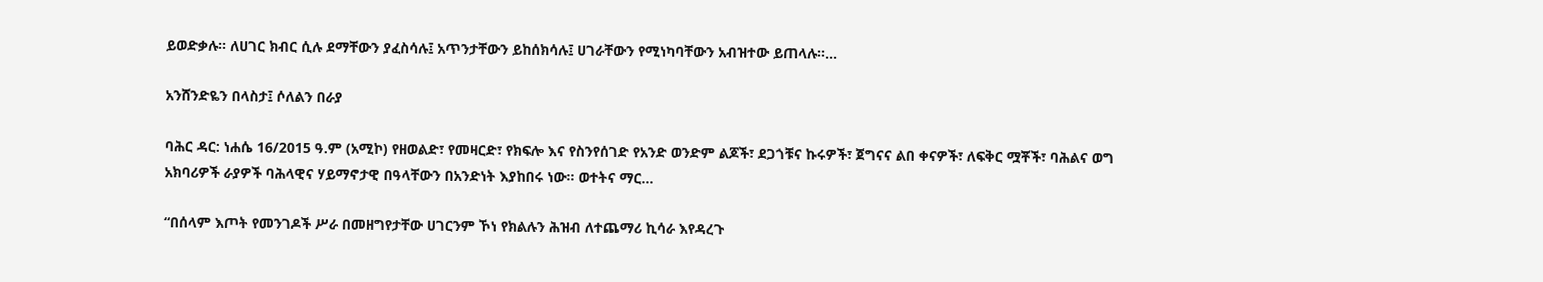ይወድቃሉ። ለሀገር ክብር ሲሉ ደማቸውን ያፈስሳሉ፤ አጥንታቸውን ይከሰክሳሉ፤ ሀገራቸውን የሚነካባቸውን አብዝተው ይጠላሉ፡፡...

አንሸንድዬን በላስታ፤ ሶለልን በራያ

ባሕር ዳር: ነሐሴ 16/2015 ዓ.ም (አሚኮ) የዘወልድ፣ የመዛርድ፣ የክፍሎ እና የስንየሰገድ የአንድ ወንድም ልጆች፣ ደጋጎቹና ኩሩዎች፣ ጀግናና ልበ ቀናዎች፣ ለፍቅር ሟቾች፣ ባሕልና ወግ አክባሪዎች ራያዎች ባሕላዊና ሃይማኖታዊ በዓላቸውን በአንድነት እያከበሩ ነው፡፡ ወተትና ማር...

“በሰላም እጦት የመንገዶች ሥራ በመዘግየታቸው ሀገርንም ኾነ የክልሉን ሕዝብ ለተጨማሪ ኪሳራ እየዳረጉ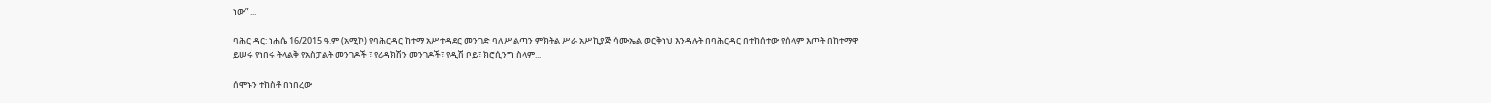ነው” ...

ባሕር ዳር: ነሐሴ 16/2015 ዓ.ም (አሚኮ) የባሕርዳር ከተማ አሥተዳደር መንገድ ባለሥልጣን ምክትል ሥራ አሥኪያጅ ሳሙኤል ወርቅነህ እንዳሉት በባሕርዳር በተከሰተው የሰላም እጦት በከተማዋ ይሠሩ የነበሩ ትላልቅ የአስፓልት መንገዶች ፣ የሪዳክሽን መንገዶች፣ የዲሽ ቦይ፣ ክሮሲንግ ስላም...

ሰሞኑን ተከስቶ በነበረው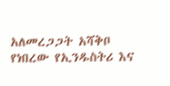አለመረጋጋት አሻቅቦ የነበረው የኢንዱስትሪ እና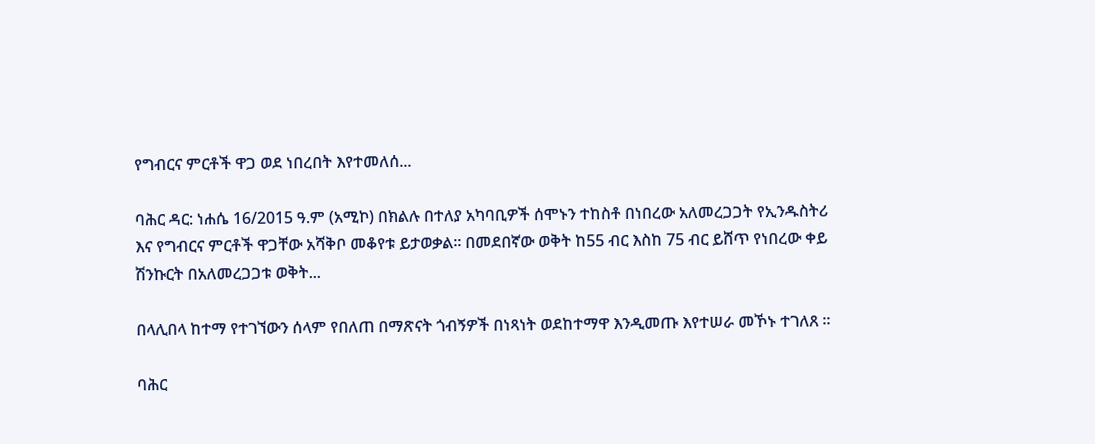የግብርና ምርቶች ዋጋ ወደ ነበረበት እየተመለሰ...

ባሕር ዳር: ነሐሴ 16/2015 ዓ.ም (አሚኮ) በክልሉ በተለያ አካባቢዎች ሰሞኑን ተከስቶ በነበረው አለመረጋጋት የኢንዱስትሪ እና የግብርና ምርቶች ዋጋቸው አሻቅቦ መቆየቱ ይታወቃል፡፡ በመደበኛው ወቅት ከ55 ብር እስከ 75 ብር ይሸጥ የነበረው ቀይ ሽንኩርት በአለመረጋጋቱ ወቅት...

በላሊበላ ከተማ የተገኘውን ሰላም የበለጠ በማጽናት ጎብኝዎች በነጻነት ወደከተማዋ እንዲመጡ እየተሠራ መኾኑ ተገለጸ ።

ባሕር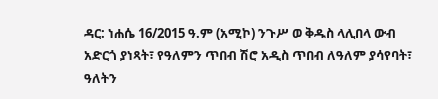ዳር: ነሐሴ 16/2015 ዓ.ም (አሚኮ) ንጉሥ ወ ቅዱስ ላሊበላ ውብ አድርጎ ያነጻት፣ የዓለምን ጥበብ ሽሮ አዲስ ጥበብ ለዓለም ያሳየባት፣ ዓለትን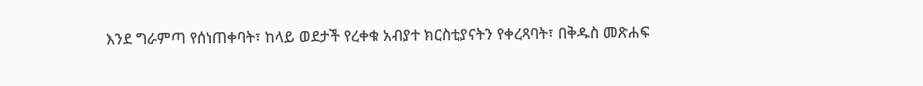እንደ ግራምጣ የሰነጠቀባት፣ ከላይ ወደታች የረቀቁ አብያተ ክርስቲያናትን የቀረጻባት፣ በቅዱስ መጽሐፍ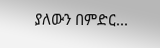ያለውን በምድር...